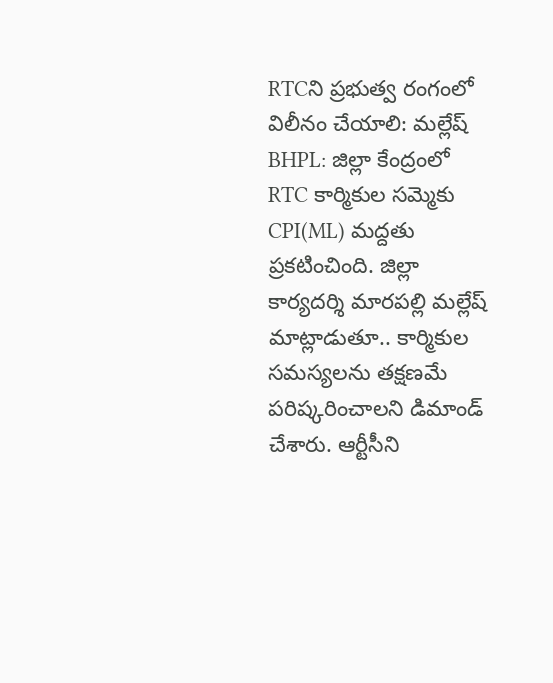RTCని ప్రభుత్వ రంగంలో విలీనం చేయాలి: మల్లేష్
BHPL: జిల్లా కేంద్రంలో RTC కార్మికుల సమ్మెకు CPI(ML) మద్దతు ప్రకటించింది. జిల్లా కార్యదర్శి మారపల్లి మల్లేష్ మాట్లాడుతూ.. కార్మికుల సమస్యలను తక్షణమే పరిష్కరించాలని డిమాండ్ చేశారు. ఆర్టీసీని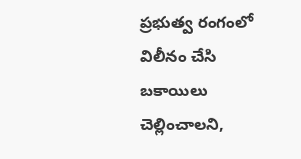ప్రభుత్వ రంగంలో విలీనం చేసి బకాయిలు చెల్లించాలని,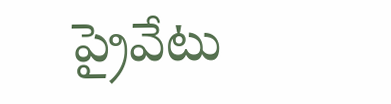ప్రైవేటు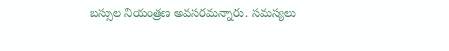బస్సుల నియంత్రణ అవసరమన్నారు. సమస్యలు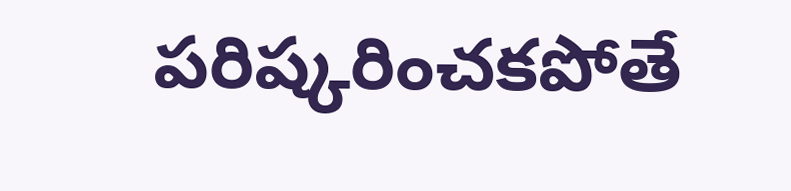పరిష్కరించకపోతే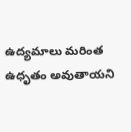ఉద్యమాలు మరింత ఉధృతం అవుతాయని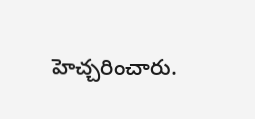హెచ్చరించారు.